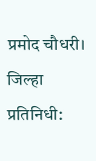प्रमोद चौधरी। जिल्हा प्रतिनिधी: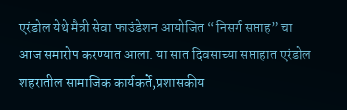एरंडोल येथे मैत्री सेवा फाउंडेशन आयोजित “निसर्ग सप्ताह” चा आज समारोप करण्यात आला. या सात दिवसाच्या सप्ताहात एरंडोल शहरातील सामाजिक कार्यकर्ते,प्रशासकीय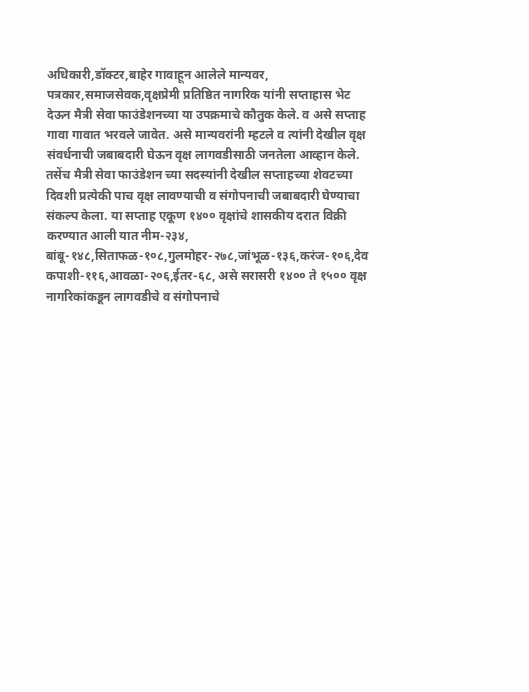अधिकारी,डॉक्टर,बाहेर गावाहून आलेले मान्यवर, पत्रकार,समाजसेवक,वृक्षप्रेमी प्रतिष्ठित नागरिक यांनी सप्ताहास भेट देऊन मैत्री सेवा फाउंडेशनच्या या उपक्रमाचे कौतुक केले. व असे सप्ताह गावा गावात भरवले जावेत. असे मान्यवरांनी म्हटले व त्यांनी देखील वृक्ष संवर्धनाची जबाबदारी घेऊन वृक्ष लागवडीसाठी जनतेला आव्हान केले.
तसेंच मैत्री सेवा फाउंडेशन च्या सदस्यांनी देखील सप्ताहच्या शेवटच्या दिवशी प्रत्येकी पाच वृक्ष लावण्याची व संगोपनाची जबाबदारी घेण्याचा संकल्प केला. या सप्ताह एकूण १४०० वृक्षांचे शासकीय दरात विक्री करण्यात आली यात नीम-२३४, बांबू-१४८,सिताफळ-१०८,गुलमोहर-२७८,जांभूळ-१३६,करंज-१०६,देव कपाशी-११६,आवळा-२०६,ईतर-६८, असे सरासरी १४०० ते १५०० वृक्ष नागरिकांकडून लागवडीचे व संगोपनाचे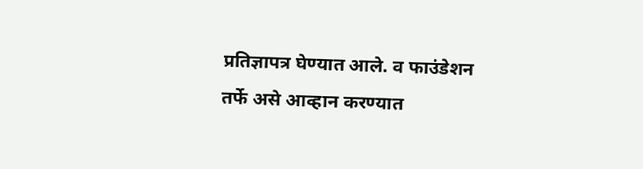प्रतिज्ञापत्र घेण्यात आले. व फाउंडेशन तर्फे असे आव्हान करण्यात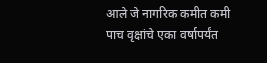आले जे नागरिक कमीत कमी पाच वृक्षांचे एका वर्षापर्यंत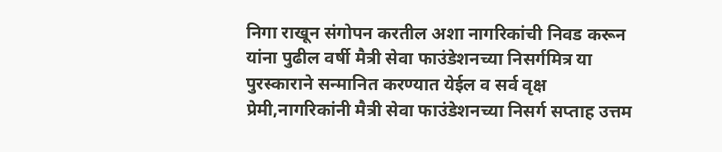निगा राखून संगोपन करतील अशा नागरिकांची निवड करून यांना पुढील वर्षी मैत्री सेवा फाउंडेशनच्या निसर्गमित्र या पुरस्काराने सन्मानित करण्यात येईल व सर्व वृक्ष प्रेमी,नागरिकांनी मैत्री सेवा फाउंडेशनच्या निसर्ग सप्ताह उत्तम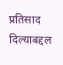प्रतिसाद दिल्याबद्दल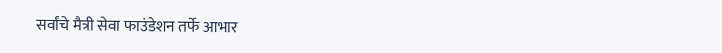सर्वांचे मैत्री सेवा फाउंडेशन तर्फे आभार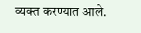व्यक्त करण्यात आले.